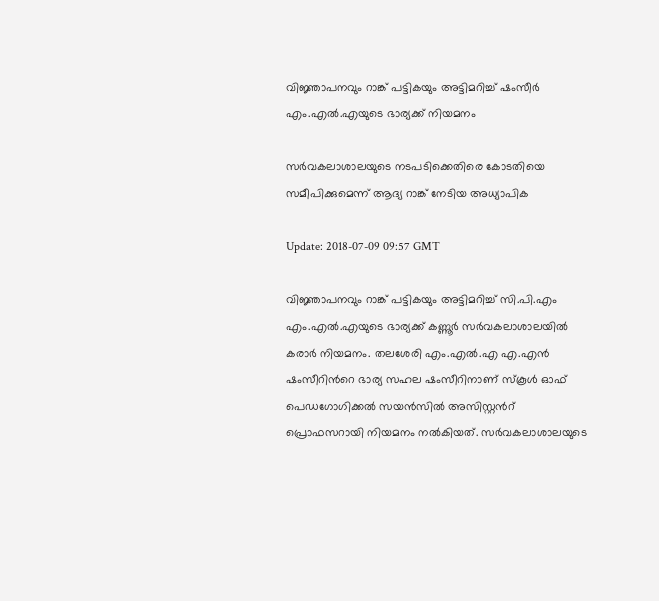വിജ്ഞാപനവും റാങ്ക് പട്ടികയും അട്ടിമറിച്ച് ഷംസീര്‍ എം.എല്‍.എയുടെ ഭാര്യക്ക് നിയമനം

സര്‍വകലാശാലയുടെ നടപടിക്കെതിരെ കോടതിയെ സമീപിക്കുമെന്ന് ആദ്യ റാങ്ക് നേടിയ അധ്യാപിക

Update: 2018-07-09 09:57 GMT

വിജ്ഞാപനവും റാങ്ക് പട്ടികയും അട്ടിമറിച്ച് സി.പി.എം എം.എല്‍.എയുടെ ഭാര്യക്ക് കണ്ണൂര്‍ സര്‍വകലാശാലയില്‍ കരാര്‍ നിയമനം. തലശേരി എം.എല്‍.എ എ.എന്‍ ഷംസീറിന്‍റെ ഭാര്യ സഹല ഷംസീറിനാണ് സ്കൂള്‍ ഓഫ് പെഡഗോഗിക്കല്‍ സയന്‍സില്‍ അസിസ്റ്റന്‍റ് പ്രൊഫസറായി നിയമനം നല്‍കിയത്. സര്‍വകലാശാലയുടെ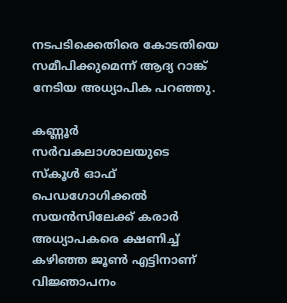നടപടിക്കെതിരെ കോടതിയെ സമീപിക്കുമെന്ന് ആദ്യ റാങ്ക് നേടിയ അധ്യാപിക പറഞ്ഞു.

കണ്ണൂര്‍ സര്‍വകലാശാലയുടെ സ്കൂള്‍ ഓഫ് പെഡഗോഗിക്കല്‍ സയന്‍സിലേക്ക് കരാര്‍ അധ്യാപകരെ ക്ഷണിച്ച് കഴിഞ്ഞ ജൂണ്‍ എട്ടിനാണ് വിജ്ഞാപനം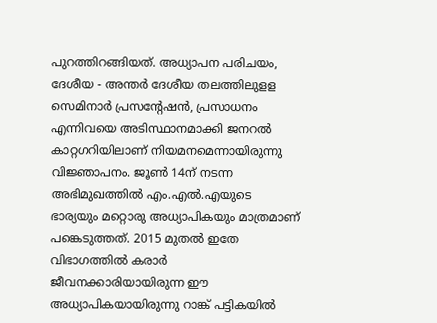പുറത്തിറങ്ങിയത്. അധ്യാപന പരിചയം, ദേശീയ - അന്തര്‍ ദേശീയ തലത്തിലുളള സെമിനാര്‍ പ്രസന്‍റേ‍ഷന്‍, പ്രസാധനം എന്നിവയെ അടിസ്ഥാനമാക്കി ജനറല്‍ കാറ്റഗറിയിലാണ് നിയമനമെന്നായിരുന്നു വിജ്ഞാപനം. ജൂണ്‍ 14ന് നടന്ന അഭിമുഖത്തില്‍ എം.എല്‍.എയുടെ ഭാര്യയും മറ്റൊരു അധ്യാപികയും മാത്രമാണ് പങ്കെടുത്തത്. 2015 മുതല്‍ ഇതേ വിഭാഗത്തില്‍ കരാര്‍ ജീവനക്കാരിയായിരുന്ന ഈ അധ്യാപികയായിരുന്നു റാങ്ക് പട്ടികയില്‍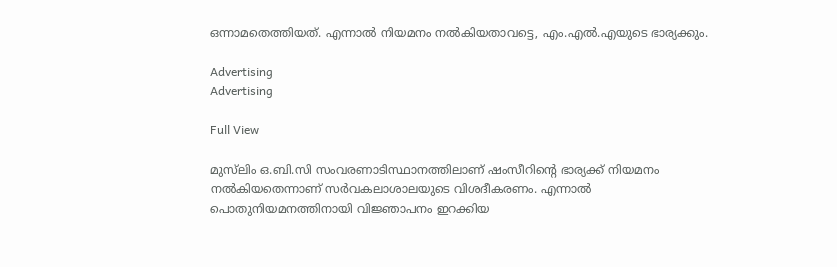ഒന്നാമതെത്തിയത്. എന്നാല്‍ നിയമനം നല്‍കിയതാവട്ടെ, എം.എല്‍.എയുടെ ഭാര്യക്കും.

Advertising
Advertising

Full View

മുസ്‍ലിം ഒ.ബി.സി സംവരണാടിസ്ഥാനത്തിലാണ് ഷംസീറിന്‍റെ ഭാര്യക്ക് നിയമനം നല്‍കിയതെന്നാണ് സര്‍വകലാശാലയുടെ വിശദീകരണം. എന്നാല്‍ പൊതുനിയമനത്തിനായി വിജ്ഞാപനം ഇറക്കിയ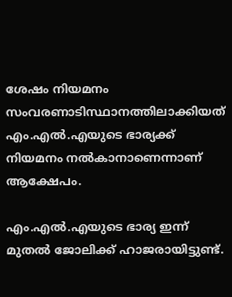ശേഷം നിയമനം സംവരണാടിസ്ഥാനത്തിലാക്കിയത് എം.എല്‍.എയുടെ ഭാര്യക്ക് നിയമനം നല്‍കാനാണെന്നാണ് ആക്ഷേപം.

എം.എല്‍.എയുടെ ഭാര്യ ഇന്ന് മുതല്‍ ജോലിക്ക് ഹാജരായിട്ടുണ്ട്.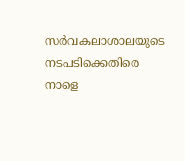സര്‍വകലാശാലയുടെ നടപടിക്കെതിരെ നാളെ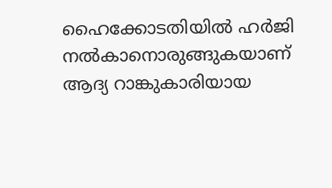ഹൈക്കോടതിയില്‍ ഹര്‍ജി നല്‍കാനൊരുങ്ങുകയാണ് ആദ്യ റാങ്കുകാരിയായ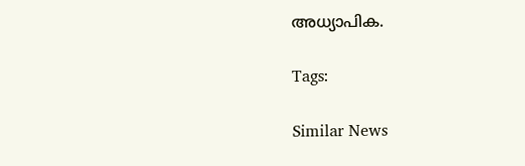അധ്യാപിക.

Tags:

Similar News